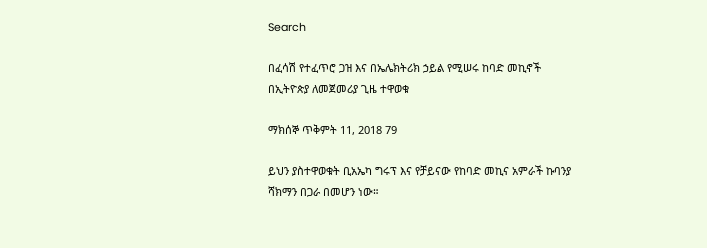Search

በፈሳሽ የተፈጥሮ ጋዝ እና በኤሌክትሪክ ኃይል የሚሠሩ ከባድ መኪኖች በኢትዮጵያ ለመጀመሪያ ጊዜ ተዋወቁ

ማክሰኞ ጥቅምት 11, 2018 79

ይህን ያስተዋወቁት ቢአኤካ ግሩፕ እና የቻይናው የከባድ መኪና አምራች ኩባንያ ሻክማን በጋራ በመሆን ነው።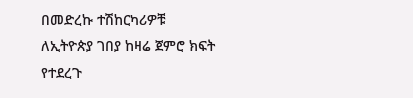በመድረኩ ተሽከርካሪዎቹ ለኢትዮጵያ ገበያ ከዛሬ ጀምሮ ክፍት የተደረጉ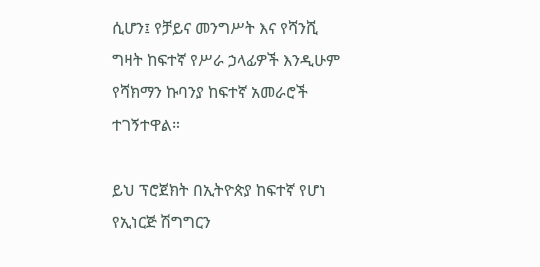ሲሆን፤ የቻይና መንግሥት እና የሻንሺ ግዛት ከፍተኛ የሥራ ኃላፊዎች እንዲሁም የሻክማን ኩባንያ ከፍተኛ አመራሮች ተገኝተዋል።

ይህ ፕሮጀክት በኢትዮጵያ ከፍተኛ የሆነ የኢነርጅ ሽግግርን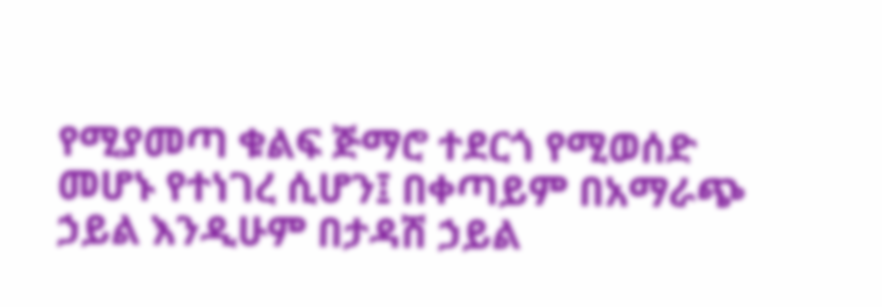የሚያመጣ ቁልፍ ጅማሮ ተደርጎ የሚወሰድ መሆኑ የተነገረ ሲሆን፤ በቀጣይም በአማራጭ ኃይል እንዲሁም በታዳሽ ኃይል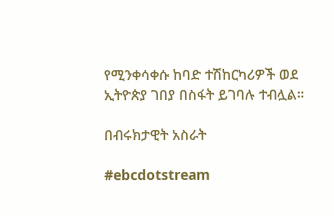የሚንቀሳቀሱ ከባድ ተሽከርካሪዎች ወደ ኢትዮጵያ ገበያ በስፋት ይገባሉ ተብሏል።

በብሩክታዊት አስራት

#ebcdotstream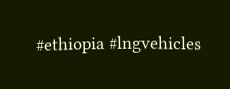#ethiopia #lngvehicles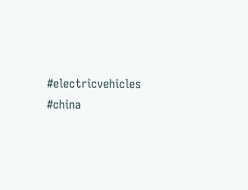#electricvehicles #china